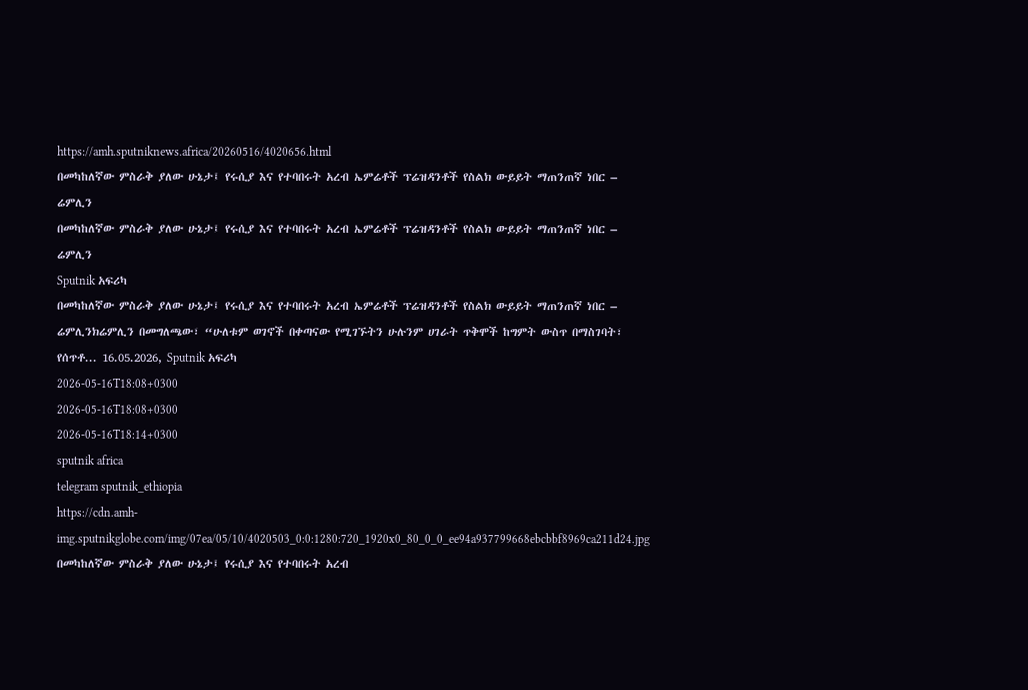https://amh.sputniknews.africa/20260516/4020656.html
በመካከለኛው ምስራቅ ያለው ሁኔታ፤ የሩሲያ እና የተባበሩት አረብ ኤምሬቶች ፕሬዝዳንቶች የስልክ ውይይት ማጠንጠኛ ነበር – ሬምሊን
በመካከለኛው ምስራቅ ያለው ሁኔታ፤ የሩሲያ እና የተባበሩት አረብ ኤምሬቶች ፕሬዝዳንቶች የስልክ ውይይት ማጠንጠኛ ነበር – ሬምሊን
Sputnik አፍሪካ
በመካከለኛው ምስራቅ ያለው ሁኔታ፤ የሩሲያ እና የተባበሩት አረብ ኤምሬቶች ፕሬዝዳንቶች የስልክ ውይይት ማጠንጠኛ ነበር – ሬምሊንክሬምሊን በመግለጫው፣ “ሁለቱም ወገኖች በቀጣናው የሚገኙትን ሁሉንም ሀገራት ጥቅሞች ከግምት ውስጥ በማስገባት፣ የሰጥቶ... 16.05.2026, Sputnik አፍሪካ
2026-05-16T18:08+0300
2026-05-16T18:08+0300
2026-05-16T18:14+0300
sputnik africa
telegram sputnik_ethiopia
https://cdn.amh-img.sputnikglobe.com/img/07ea/05/10/4020503_0:0:1280:720_1920x0_80_0_0_ee94a937799668ebcbbf8969ca211d24.jpg
በመካከለኛው ምስራቅ ያለው ሁኔታ፤ የሩሲያ እና የተባበሩት አረብ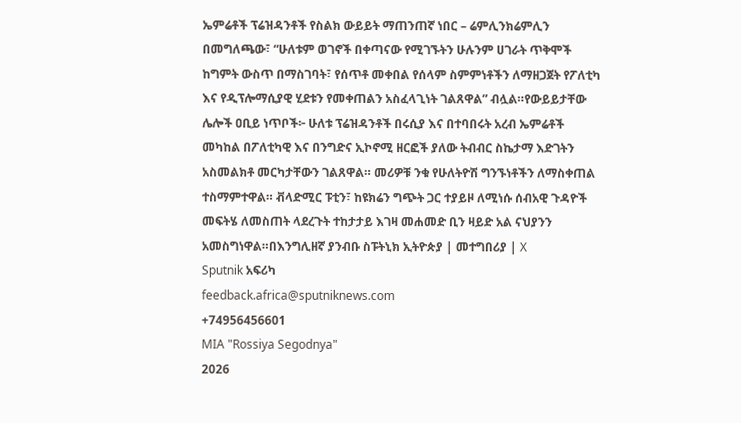ኤምሬቶች ፕሬዝዳንቶች የስልክ ውይይት ማጠንጠኛ ነበር – ሬምሊንክሬምሊን በመግለጫው፣ “ሁለቱም ወገኖች በቀጣናው የሚገኙትን ሁሉንም ሀገራት ጥቅሞች ከግምት ውስጥ በማስገባት፣ የሰጥቶ መቀበል የሰላም ስምምነቶችን ለማዘጋጀት የፖለቲካ እና የዲፕሎማሲያዊ ሂደቱን የመቀጠልን አስፈላጊነት ገልጸዋል” ብሏል።የውይይታቸው ሌሎች ዐቢይ ነጥቦች፦ ሁለቱ ፕሬዝዳንቶች በሩሲያ እና በተባበሩት አረብ ኤምሬቶች መካከል በፖለቲካዊ እና በንግድና ኢኮኖሚ ዘርፎች ያለው ትብብር ስኬታማ እድገትን አስመልክቶ መርካታቸውን ገልጸዋል። መሪዎቹ ንቁ የሁለትዮሽ ግንኙነቶችን ለማስቀጠል ተስማምተዋል። ቭላድሚር ፑቲን፣ ከዩክሬን ግጭት ጋር ተያይዞ ለሚነሱ ሰብአዊ ጉዳዮች መፍትሄ ለመስጠት ላደረጉት ተከታታይ እገዛ መሐመድ ቢን ዛይድ አል ናህያንን አመስግነዋል።በእንግሊዘኛ ያንብቡ ስፑትኒክ ኢትዮጵያ | መተግበሪያ | X
Sputnik አፍሪካ
feedback.africa@sputniknews.com
+74956456601
MIA "Rossiya Segodnya"
2026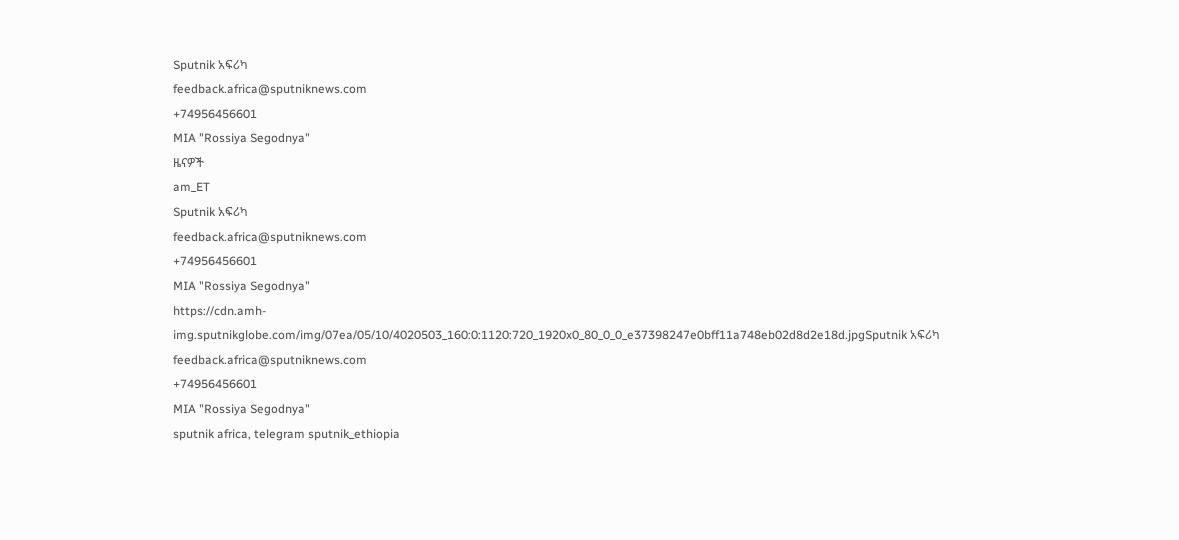Sputnik አፍሪካ
feedback.africa@sputniknews.com
+74956456601
MIA "Rossiya Segodnya"
ዜናዎች
am_ET
Sputnik አፍሪካ
feedback.africa@sputniknews.com
+74956456601
MIA "Rossiya Segodnya"
https://cdn.amh-img.sputnikglobe.com/img/07ea/05/10/4020503_160:0:1120:720_1920x0_80_0_0_e37398247e0bff11a748eb02d8d2e18d.jpgSputnik አፍሪካ
feedback.africa@sputniknews.com
+74956456601
MIA "Rossiya Segodnya"
sputnik africa, telegram sputnik_ethiopia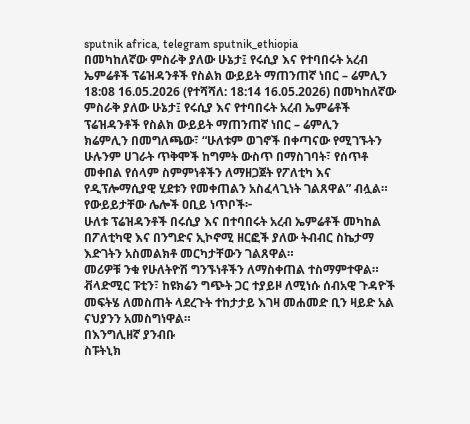sputnik africa, telegram sputnik_ethiopia
በመካከለኛው ምስራቅ ያለው ሁኔታ፤ የሩሲያ እና የተባበሩት አረብ ኤምሬቶች ፕሬዝዳንቶች የስልክ ውይይት ማጠንጠኛ ነበር – ሬምሊን
18:08 16.05.2026 (የተሻሻለ: 18:14 16.05.2026) በመካከለኛው ምስራቅ ያለው ሁኔታ፤ የሩሲያ እና የተባበሩት አረብ ኤምሬቶች ፕሬዝዳንቶች የስልክ ውይይት ማጠንጠኛ ነበር – ሬምሊን
ክሬምሊን በመግለጫው፣ “ሁለቱም ወገኖች በቀጣናው የሚገኙትን ሁሉንም ሀገራት ጥቅሞች ከግምት ውስጥ በማስገባት፣ የሰጥቶ መቀበል የሰላም ስምምነቶችን ለማዘጋጀት የፖለቲካ እና የዲፕሎማሲያዊ ሂደቱን የመቀጠልን አስፈላጊነት ገልጸዋል” ብሏል።
የውይይታቸው ሌሎች ዐቢይ ነጥቦች፦
ሁለቱ ፕሬዝዳንቶች በሩሲያ እና በተባበሩት አረብ ኤምሬቶች መካከል በፖለቲካዊ እና በንግድና ኢኮኖሚ ዘርፎች ያለው ትብብር ስኬታማ እድገትን አስመልክቶ መርካታቸውን ገልጸዋል።
መሪዎቹ ንቁ የሁለትዮሽ ግንኙነቶችን ለማስቀጠል ተስማምተዋል።
ቭላድሚር ፑቲን፣ ከዩክሬን ግጭት ጋር ተያይዞ ለሚነሱ ሰብአዊ ጉዳዮች መፍትሄ ለመስጠት ላደረጉት ተከታታይ እገዛ መሐመድ ቢን ዛይድ አል ናህያንን አመስግነዋል።
በእንግሊዘኛ ያንብቡ
ስፑትኒክ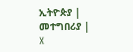ኢትዮጵያ | መተግበሪያ | X